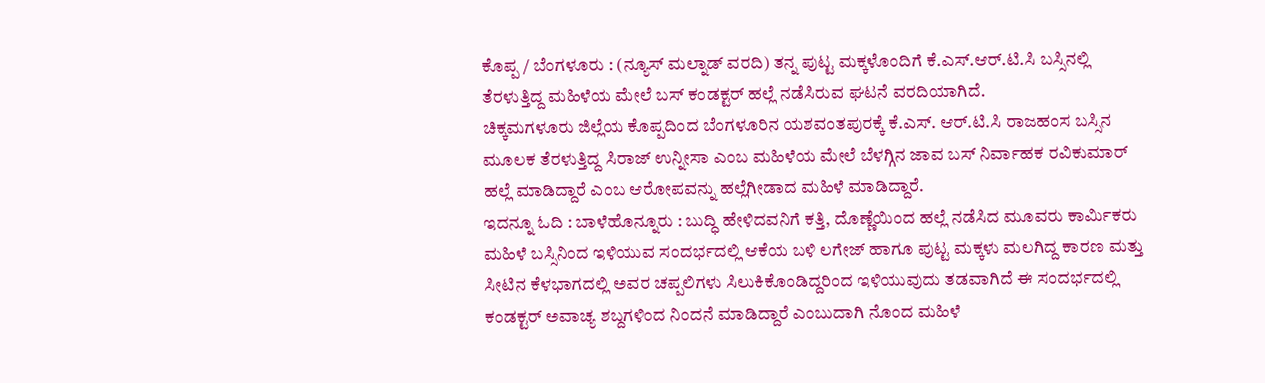ಕೊಪ್ಪ / ಬೆಂಗಳೂರು : (ನ್ಯೂಸ್ ಮಲ್ನಾಡ್ ವರದಿ) ತನ್ನ ಪುಟ್ಟ ಮಕ್ಕಳೊಂದಿಗೆ ಕೆ.ಎಸ್.ಆರ್.ಟಿ.ಸಿ ಬಸ್ಸಿನಲ್ಲಿ ತೆರಳುತ್ತಿದ್ದ ಮಹಿಳೆಯ ಮೇಲೆ ಬಸ್ ಕಂಡಕ್ಟರ್ ಹಲ್ಲೆ ನಡೆಸಿರುವ ಘಟನೆ ವರದಿಯಾಗಿದೆ.
ಚಿಕ್ಕಮಗಳೂರು ಜಿಲ್ಲೆಯ ಕೊಪ್ಪದಿಂದ ಬೆಂಗಳೂರಿನ ಯಶವಂತಪುರಕ್ಕೆ ಕೆ.ಎಸ್. ಆರ್.ಟಿ.ಸಿ ರಾಜಹಂಸ ಬಸ್ಸಿನ ಮೂಲಕ ತೆರಳುತ್ತಿದ್ದ ಸಿರಾಜ್ ಉನ್ನೀಸಾ ಎಂಬ ಮಹಿಳೆಯ ಮೇಲೆ ಬೆಳಗ್ಗಿನ ಜಾವ ಬಸ್ ನಿರ್ವಾಹಕ ರವಿಕುಮಾರ್ ಹಲ್ಲೆ ಮಾಡಿದ್ದಾರೆ ಎಂಬ ಆರೋಪವನ್ನು ಹಲ್ಲೆಗೀಡಾದ ಮಹಿಳೆ ಮಾಡಿದ್ದಾರೆ.
ಇದನ್ನೂ ಓದಿ : ಬಾಳೆಹೊನ್ನೂರು : ಬುದ್ಧಿ ಹೇಳಿದವನಿಗೆ ಕತ್ತಿ, ದೊಣ್ಣೆಯಿಂದ ಹಲ್ಲೆ ನಡೆಸಿದ ಮೂವರು ಕಾರ್ಮಿಕರು
ಮಹಿಳೆ ಬಸ್ಸಿನಿಂದ ಇಳಿಯುವ ಸಂದರ್ಭದಲ್ಲಿ ಆಕೆಯ ಬಳಿ ಲಗೇಜ್ ಹಾಗೂ ಪುಟ್ಟ ಮಕ್ಕಳು ಮಲಗಿದ್ದ ಕಾರಣ ಮತ್ತು ಸೀಟಿನ ಕೆಳಭಾಗದಲ್ಲಿ ಅವರ ಚಪ್ಪಲಿಗಳು ಸಿಲುಕಿಕೊಂಡಿದ್ದರಿಂದ ಇಳಿಯುವುದು ತಡವಾಗಿದೆ ಈ ಸಂದರ್ಭದಲ್ಲಿ ಕಂಡಕ್ಟರ್ ಅವಾಚ್ಯ ಶಬ್ದಗಳಿಂದ ನಿಂದನೆ ಮಾಡಿದ್ದಾರೆ ಎಂಬುದಾಗಿ ನೊಂದ ಮಹಿಳೆ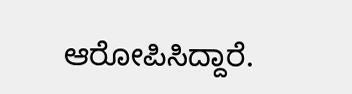ಆರೋಪಿಸಿದ್ದಾರೆ.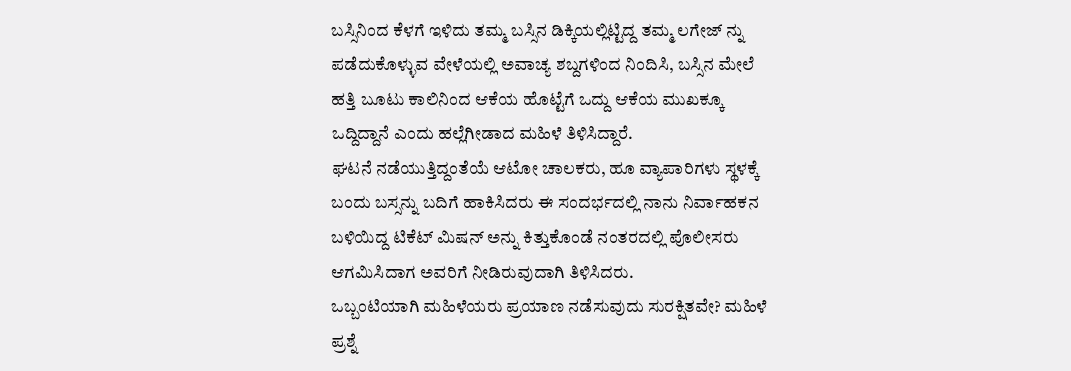ಬಸ್ಸಿನಿಂದ ಕೆಳಗೆ ಇಳಿದು ತಮ್ಮ ಬಸ್ಸಿನ ಡಿಕ್ಕಿಯಲ್ಲಿಟ್ಟಿದ್ದ ತಮ್ಮ ಲಗೇಜ್ ನ್ನು ಪಡೆದುಕೊಳ್ಳುವ ವೇಳೆಯಲ್ಲಿ ಅವಾಚ್ಯ ಶಬ್ದಗಳಿಂದ ನಿಂದಿಸಿ, ಬಸ್ಸಿನ ಮೇಲೆ ಹತ್ತಿ ಬೂಟು ಕಾಲಿನಿಂದ ಆಕೆಯ ಹೊಟ್ಟೆಗೆ ಒದ್ದು ಆಕೆಯ ಮುಖಕ್ಕೂ ಒದ್ದಿದ್ದಾನೆ ಎಂದು ಹಲ್ಲೆಗೀಡಾದ ಮಹಿಳೆ ತಿಳಿಸಿದ್ದಾರೆ.
ಘಟನೆ ನಡೆಯುತ್ತಿದ್ದಂತೆಯೆ ಆಟೋ ಚಾಲಕರು, ಹೂ ವ್ಯಾಪಾರಿಗಳು ಸ್ಥಳಕ್ಕೆ ಬಂದು ಬಸ್ಸನ್ನು ಬದಿಗೆ ಹಾಕಿಸಿದರು ಈ ಸಂದರ್ಭದಲ್ಲಿ ನಾನು ನಿರ್ವಾಹಕನ ಬಳಿಯಿದ್ದ ಟಿಕೆಟ್ ಮಿಷನ್ ಅನ್ನು ಕಿತ್ತುಕೊಂಡೆ ನಂತರದಲ್ಲಿ ಪೊಲೀಸರು ಆಗಮಿಸಿದಾಗ ಅವರಿಗೆ ನೀಡಿರುವುದಾಗಿ ತಿಳಿಸಿದರು.
ಒಬ್ಬಂಟಿಯಾಗಿ ಮಹಿಳೆಯರು ಪ್ರಯಾಣ ನಡೆಸುವುದು ಸುರಕ್ಷಿತವೇ? ಮಹಿಳೆ ಪ್ರಶ್ನೆ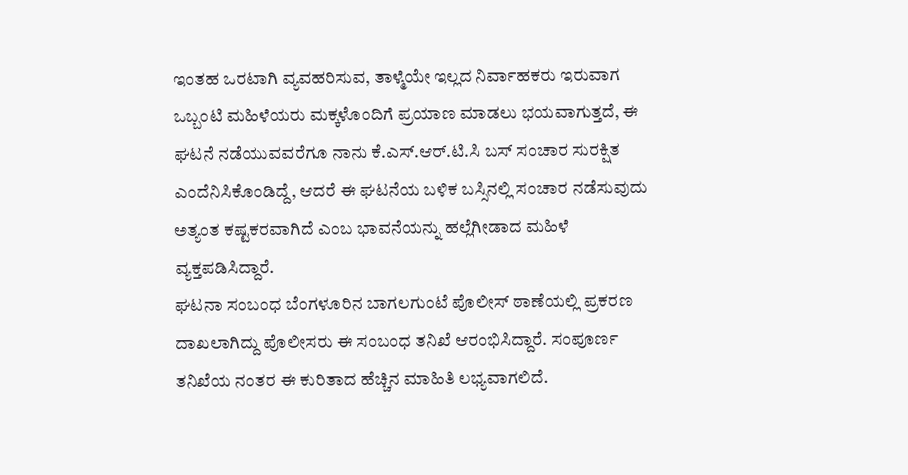ಇಂತಹ ಒರಟಾಗಿ ವ್ಯವಹರಿಸುವ, ತಾಳ್ಮೆಯೇ ಇಲ್ಲದ ನಿರ್ವಾಹಕರು ಇರುವಾಗ ಒಬ್ಬಂಟಿ ಮಹಿಳೆಯರು ಮಕ್ಕಳೊಂದಿಗೆ ಪ್ರಯಾಣ ಮಾಡಲು ಭಯವಾಗುತ್ತದೆ, ಈ ಘಟನೆ ನಡೆಯುವವರೆಗೂ ನಾನು ಕೆ.ಎಸ್.ಆರ್.ಟಿ.ಸಿ ಬಸ್ ಸಂಚಾರ ಸುರಕ್ಷಿತ ಎಂದೆನಿಸಿಕೊಂಡಿದ್ದೆ, ಆದರೆ ಈ ಘಟನೆಯ ಬಳಿಕ ಬಸ್ಸಿನಲ್ಲಿ ಸಂಚಾರ ನಡೆಸುವುದು ಅತ್ಯಂತ ಕಷ್ಟಕರವಾಗಿದೆ ಎಂಬ ಭಾವನೆಯನ್ನು ಹಲ್ಲೆಗೀಡಾದ ಮಹಿಳೆ ವ್ಯಕ್ತಪಡಿಸಿದ್ದಾರೆ.
ಘಟನಾ ಸಂಬಂಧ ಬೆಂಗಳೂರಿನ ಬಾಗಲಗುಂಟೆ ಪೊಲೀಸ್ ಠಾಣೆಯಲ್ಲಿ ಪ್ರಕರಣ ದಾಖಲಾಗಿದ್ದು ಪೊಲೀಸರು ಈ ಸಂಬಂಧ ತನಿಖೆ ಆರಂಭಿಸಿದ್ದಾರೆ. ಸಂಪೂರ್ಣ ತನಿಖೆಯ ನಂತರ ಈ ಕುರಿತಾದ ಹೆಚ್ಚಿನ ಮಾಹಿತಿ ಲಭ್ಯವಾಗಲಿದೆ.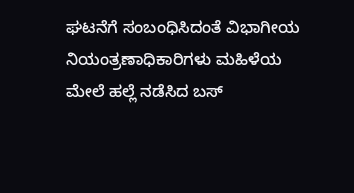ಘಟನೆಗೆ ಸಂಬಂಧಿಸಿದಂತೆ ವಿಭಾಗೀಯ ನಿಯಂತ್ರಣಾಧಿಕಾರಿಗಳು ಮಹಿಳೆಯ ಮೇಲೆ ಹಲ್ಲೆ ನಡೆಸಿದ ಬಸ್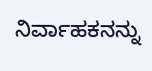ನಿರ್ವಾಹಕನನ್ನು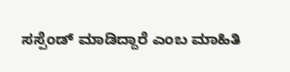ಸಸ್ಪೆಂಡ್ ಮಾಡಿದ್ದಾರೆ ಎಂಬ ಮಾಹಿತಿ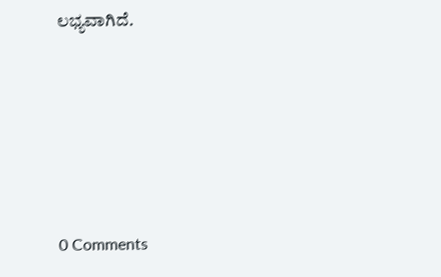ಲಭ್ಯವಾಗಿದೆ.





0 Comments